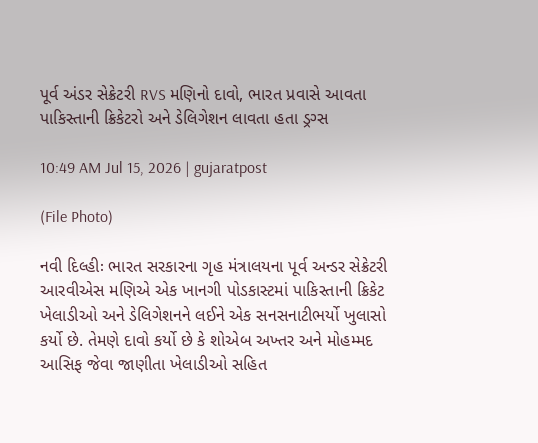પૂર્વ અંડર સેક્રેટરી RVS મણિનો દાવો, ભારત પ્રવાસે આવતા પાકિસ્તાની ક્રિકેટરો અને ડેલિગેશન લાવતા હતા ડ્રગ્સ

10:49 AM Jul 15, 2026 | gujaratpost

(File Photo)

નવી દિલ્હીઃ ભારત સરકારના ગૃહ મંત્રાલયના પૂર્વ અન્ડર સેક્રેટરી આરવીએસ મણિએ એક ખાનગી પોડકાસ્ટમાં પાકિસ્તાની ક્રિકેટ ખેલાડીઓ અને ડેલિગેશનને લઈને એક સનસનાટીભર્યો ખુલાસો કર્યો છે. તેમણે દાવો કર્યો છે કે શોએબ અખ્તર અને મોહમ્મદ આસિફ જેવા જાણીતા ખેલાડીઓ સહિત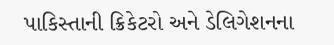પાકિસ્તાની ક્રિકેટરો અને ડેલિગેશનના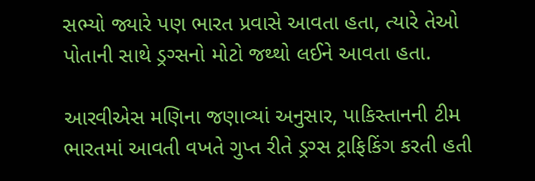સભ્યો જ્યારે પણ ભારત પ્રવાસે આવતા હતા, ત્યારે તેઓ પોતાની સાથે ડ્રગ્સનો મોટો જથ્થો લઈને આવતા હતા.

આરવીએસ મણિના જણાવ્યાં અનુસાર, પાકિસ્તાનની ટીમ ભારતમાં આવતી વખતે ગુપ્ત રીતે ડ્રગ્સ ટ્રાફિકિંગ કરતી હતી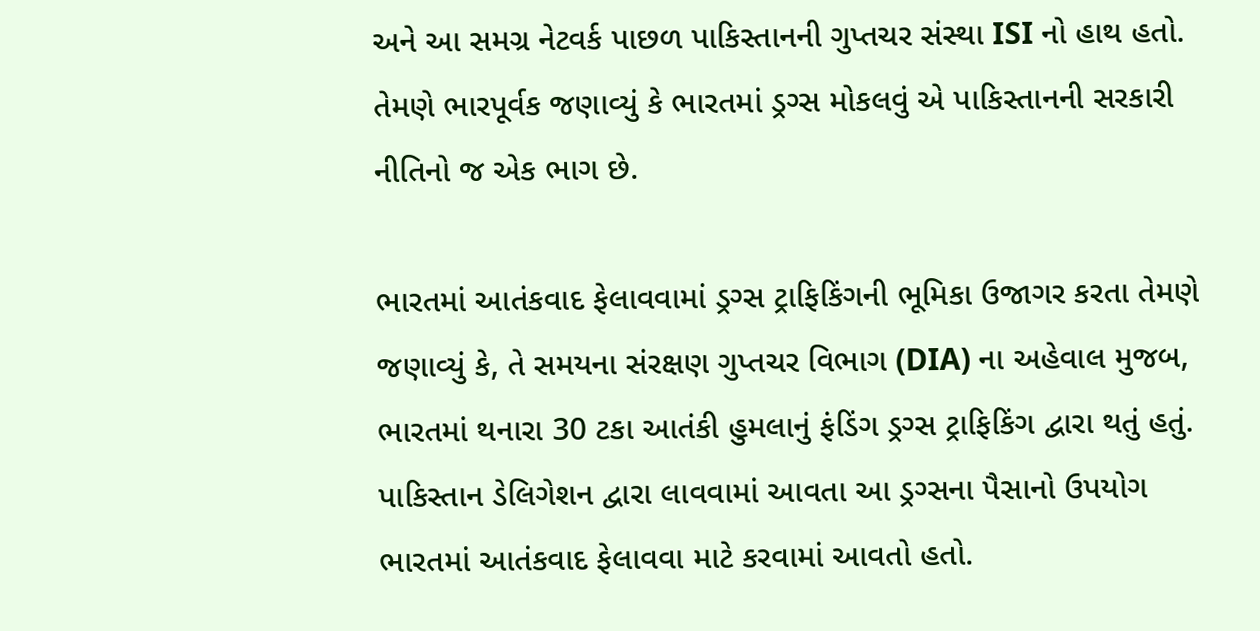અને આ સમગ્ર નેટવર્ક પાછળ પાકિસ્તાનની ગુપ્તચર સંસ્થા ISI નો હાથ હતો. તેમણે ભારપૂર્વક જણાવ્યું કે ભારતમાં ડ્રગ્સ મોકલવું એ પાકિસ્તાનની સરકારી નીતિનો જ એક ભાગ છે.

ભારતમાં આતંકવાદ ફેલાવવામાં ડ્રગ્સ ટ્રાફિકિંગની ભૂમિકા ઉજાગર કરતા તેમણે જણાવ્યું કે, તે સમયના સંરક્ષણ ગુપ્તચર વિભાગ (DIA) ના અહેવાલ મુજબ, ભારતમાં થનારા 30 ટકા આતંકી હુમલાનું ફંડિંગ ડ્રગ્સ ટ્રાફિકિંગ દ્વારા થતું હતું. પાકિસ્તાન ડેલિગેશન દ્વારા લાવવામાં આવતા આ ડ્રગ્સના પૈસાનો ઉપયોગ ભારતમાં આતંકવાદ ફેલાવવા માટે કરવામાં આવતો હતો.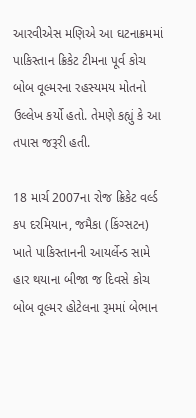આરવીએસ મણિએ આ ઘટનાક્રમમાં પાકિસ્તાન ક્રિકેટ ટીમના પૂર્વ કોચ બોબ વૂલ્મરના રહસ્યમય મોતનો ઉલ્લેખ કર્યો હતો. તેમણે કહ્યું કે આ તપાસ જરૂરી હતી.

18 માર્ચ 2007ના રોજ ક્રિકેટ વર્લ્ડ કપ દરમિયાન, જમૈકા (કિંગ્સટન) ખાતે પાકિસ્તાનની આયર્લેન્ડ સામે હાર થયાના બીજા જ દિવસે કોચ બોબ વૂલ્મર હોટેલના રૂમમાં બેભાન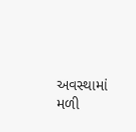અવસ્થામાં મળી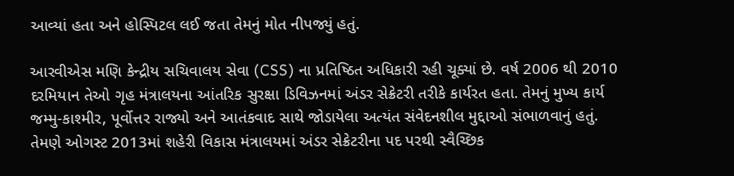આવ્યાં હતા અને હોસ્પિટલ લઈ જતા તેમનું મોત નીપજ્યું હતું.

આરવીએસ મણિ કેન્દ્રીય સચિવાલય સેવા (CSS) ના પ્રતિષ્ઠિત અધિકારી રહી ચૂક્યાં છે. વર્ષ 2006 થી 2010 દરમિયાન તેઓ ગૃહ મંત્રાલયના આંતરિક સુરક્ષા ડિવિઝનમાં અંડર સેક્રેટરી તરીકે કાર્યરત હતા. તેમનું મુખ્ય કાર્ય જમ્મુ-કાશ્મીર, પૂર્વોત્તર રાજ્યો અને આતંકવાદ સાથે જોડાયેલા અત્યંત સંવેદનશીલ મુદ્દાઓ સંભાળવાનું હતું. તેમણે ઓગસ્ટ 2013માં શહેરી વિકાસ મંત્રાલયમાં અંડર સેક્રેટરીના પદ પરથી સ્વૈચ્છિક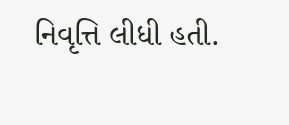નિવૃત્તિ લીધી હતી.